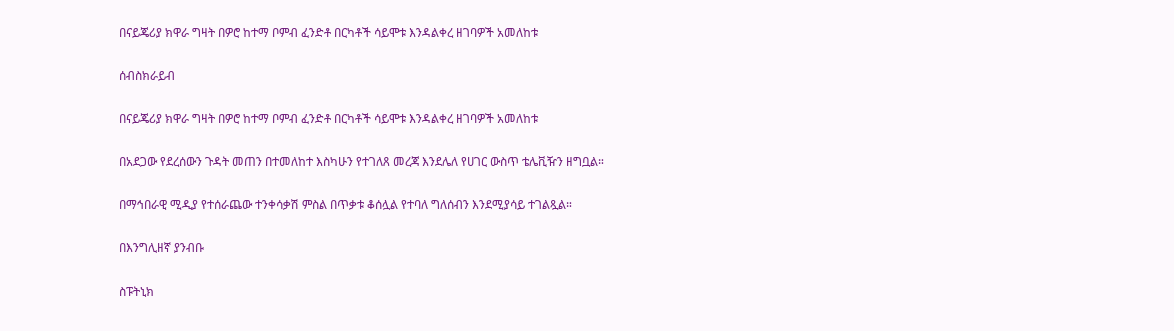በናይጄሪያ ክዋራ ግዛት በዎሮ ከተማ ቦምብ ፈንድቶ በርካቶች ሳይሞቱ እንዳልቀረ ዘገባዎች አመለከቱ

ሰብስክራይብ

በናይጄሪያ ክዋራ ግዛት በዎሮ ከተማ ቦምብ ፈንድቶ በርካቶች ሳይሞቱ እንዳልቀረ ዘገባዎች አመለከቱ

በአደጋው የደረሰውን ጉዳት መጠን በተመለከተ እስካሁን የተገለጸ መረጃ እንደሌለ የሀገር ውስጥ ቴሌቪዥን ዘግቧል።

በማኅበራዊ ሚዲያ የተሰራጨው ተንቀሳቃሽ ምስል በጥቃቱ ቆሰሏል የተባለ ግለሰብን እንደሚያሳይ ተገልጿል።

በእንግሊዘኛ ያንብቡ

ስፑትኒክ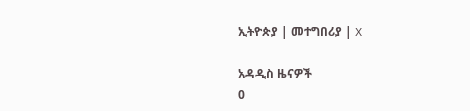ኢትዮጵያ | መተግበሪያ | X

አዳዲስ ዜናዎች
0